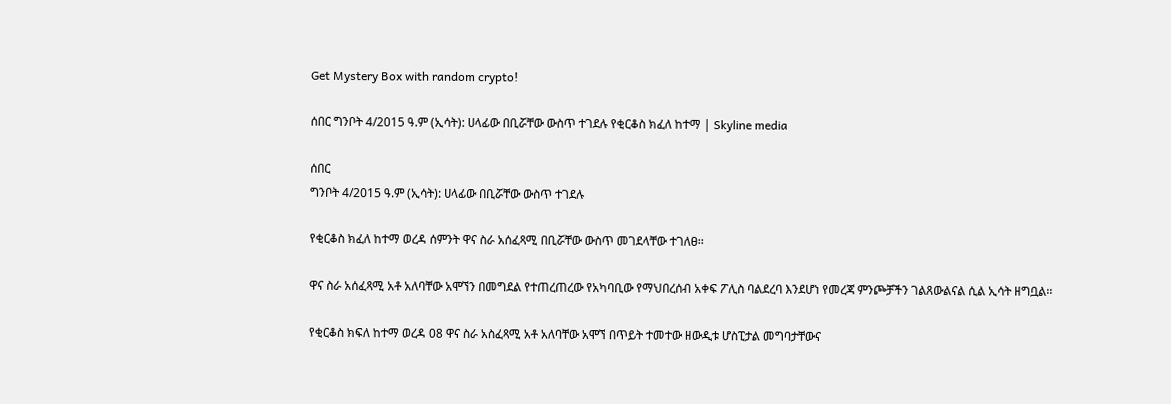Get Mystery Box with random crypto!

ሰበር ግንቦት 4/2015 ዓ.ም (ኢሳት): ሀላፊው በቢሯቸው ውስጥ ተገደሉ የቂርቆስ ክፈለ ከተማ | Skyline media

ሰበር
ግንቦት 4/2015 ዓ.ም (ኢሳት): ሀላፊው በቢሯቸው ውስጥ ተገደሉ

የቂርቆስ ክፈለ ከተማ ወረዳ ሰምንት ዋና ስራ አሰፈጻሚ በቢሯቸው ውስጥ መገደላቸው ተገለፀ፡፡

ዋና ስራ አሰፈጻሚ አቶ አለባቸው አሞኘን በመግደል የተጠረጠረው የአካባቢው የማህበረሰብ አቀፍ ፖሊስ ባልደረባ እንደሆነ የመረጃ ምንጮቻችን ገልጸውልናል ሲል ኢሳት ዘግቧል፡፡

የቂርቆስ ክፍለ ከተማ ወረዳ 08 ዋና ስራ አስፈጻሚ አቶ አለባቸው አሞኘ በጥይት ተመተው ዘውዲቱ ሆስፒታል መግባታቸውና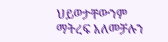ህይወታቸውንም ማትረፍ አለመቻሉን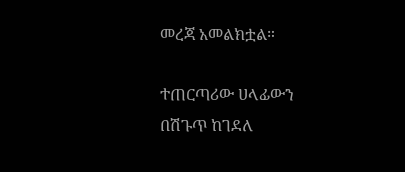መረጃ አመልክቷል።

ተጠርጣሪው ሀላፊውን በሽጉጥ ከገደለ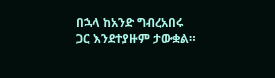በኋላ ከአንድ ግብረአበሩ ጋር እንደተያዙም ታውቋል።